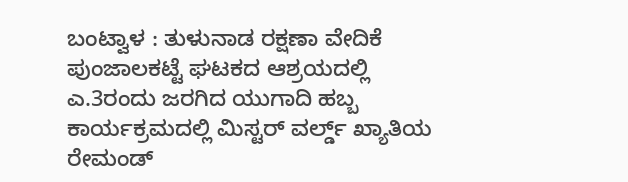ಬಂಟ್ವಾಳ : ತುಳುನಾಡ ರಕ್ಷಣಾ ವೇದಿಕೆ ಪುಂಜಾಲಕಟ್ಟೆ ಘಟಕದ ಆಶ್ರಯದಲ್ಲಿ ಎ.3ರಂದು ಜರಗಿದ ಯುಗಾದಿ ಹಬ್ಬ ಕಾರ್ಯಕ್ರಮದಲ್ಲಿ ಮಿಸ್ಟರ್ ವರ್ಲ್ಡ್ ಖ್ಯಾತಿಯ ರೇಮಂಡ್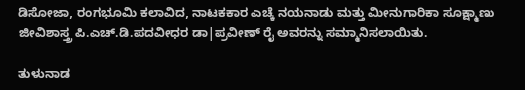ಡಿಸೋಜಾ, ರಂಗಭೂಮಿ ಕಲಾವಿದ, ನಾಟಕಕಾರ ಎಚ್ಕೆ ನಯನಾಡು ಮತ್ತು ಮೀನುಗಾರಿಕಾ ಸೂಕ್ಷ್ಮಾಣು ಜೀವಿಶಾಸ್ತ್ರ ಪಿ.ಎಚ್.ಡಿ.ಪದವೀಧರ ಡಾ|ಪ್ರವೀಣ್ ರೈ ಅವರನ್ನು ಸಮ್ಮಾನಿಸಲಾಯಿತು.

ತುಳುನಾಡ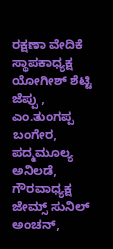ರಕ್ಷಣಾ ವೇದಿಕೆ ಸ್ಥಾಪಕಾಧ್ಯಕ್ಷ ಯೋಗೀಶ್ ಶೆಟ್ಟಿ ಜೆಪ್ಪು , ಎಂ.ತುಂಗಪ್ಪ ಬಂಗೇರ, ಪದ್ಮಮೂಲ್ಯ ಅನಿಲಡೆ, ಗೌರವಾಧ್ಯಕ್ಷ ಜೇಮ್ಸ್ ಸುನಿಲ್ ಅಂಚನ್,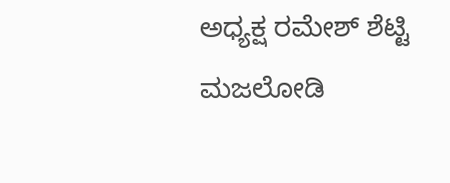ಅಧ್ಯಕ್ಷ ರಮೇಶ್ ಶೆಟ್ಟಿ ಮಜಲೋಡಿ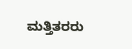ಮತ್ತಿತರರು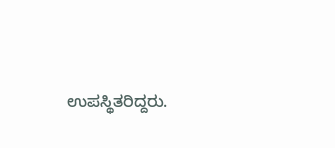ಉಪಸ್ಥಿತರಿದ್ದರು.